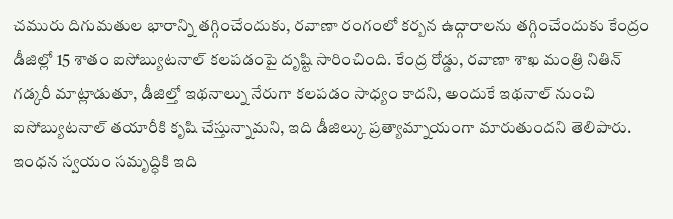చమురు దిగుమతుల భారాన్ని తగ్గించేందుకు, రవాణా రంగంలో కర్బన ఉద్గారాలను తగ్గించేందుకు కేంద్రం డీజిల్లో 15 శాతం ఐసోబ్యుటనాల్ కలపడంపై దృష్టి సారించింది. కేంద్ర రోడ్డు, రవాణా శాఖ మంత్రి నితిన్ గడ్కరీ మాట్లాడుతూ, డీజిల్తో ఇథనాల్ను నేరుగా కలపడం సాధ్యం కాదని, అందుకే ఇథనాల్ నుంచి ఐసోబ్యుటనాల్ తయారీకి కృషి చేస్తున్నామని, ఇది డీజిల్కు ప్రత్యామ్నాయంగా మారుతుందని తెలిపారు. ఇంధన స్వయం సమృద్ధికి ఇది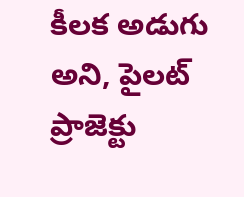కీలక అడుగు అని, పైలట్ ప్రాజెక్టు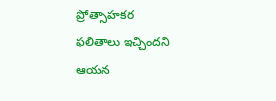ప్రోత్సాహకర
ఫలితాలు ఇచ్చిందని ఆయన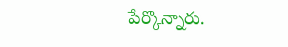పేర్కొన్నారు.